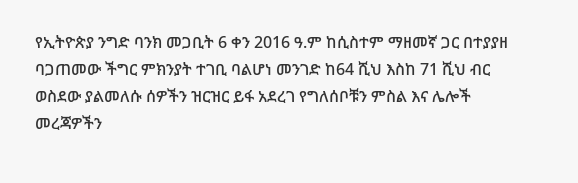የኢትዮጵያ ንግድ ባንክ መጋቢት 6 ቀን 2016 ዓ.ም ከሲስተም ማዘመኛ ጋር በተያያዘ ባጋጠመው ችግር ምክንያት ተገቢ ባልሆነ መንገድ ከ64 ሺህ እስከ 71 ሺህ ብር ወስደው ያልመለሱ ሰዎችን ዝርዝር ይፋ አደረገ የግለሰቦቹን ምስል እና ሌሎች መረጃዎችን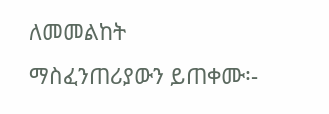ለመመልከት ማስፈንጠሪያውን ይጠቀሙ፡-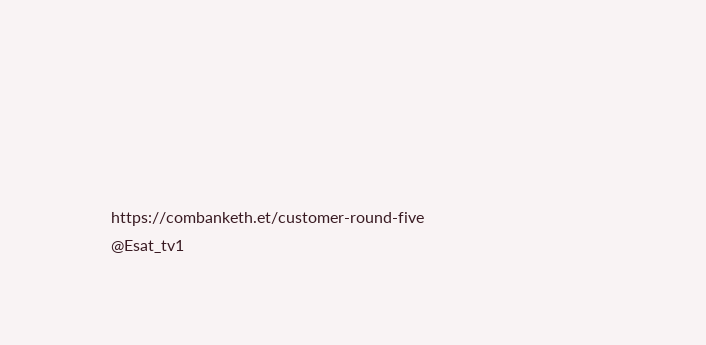https://combanketh.et/customer-round-five @Esat_tv1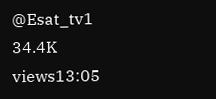@Esat_tv1 34.4K views13:05